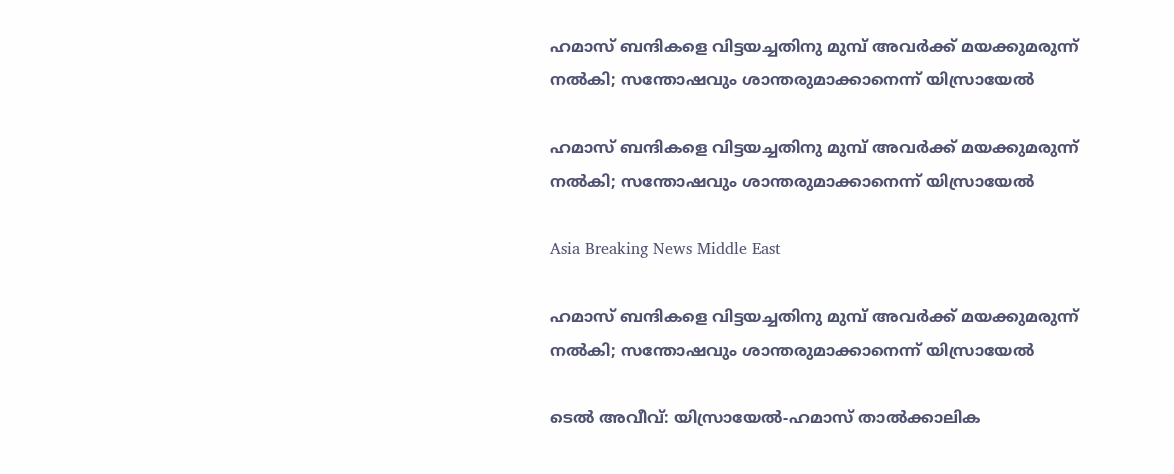ഹമാസ് ബന്ദികളെ വിട്ടയച്ചതിനു മുമ്പ് അവര്‍ക്ക് മയക്കുമരുന്ന് നല്‍കി; സന്തോഷവും ശാന്തരുമാക്കാനെന്ന് യിസ്രായേല്‍

ഹമാസ് ബന്ദികളെ വിട്ടയച്ചതിനു മുമ്പ് അവര്‍ക്ക് മയക്കുമരുന്ന് നല്‍കി; സന്തോഷവും ശാന്തരുമാക്കാനെന്ന് യിസ്രായേല്‍

Asia Breaking News Middle East

ഹമാസ് ബന്ദികളെ വിട്ടയച്ചതിനു മുമ്പ് അവര്‍ക്ക് മയക്കുമരുന്ന് നല്‍കി; സന്തോഷവും ശാന്തരുമാക്കാനെന്ന് യിസ്രായേല്‍

ടെല്‍ അവീവ്: യിസ്രായേല്‍-ഹമാസ് താല്‍ക്കാലിക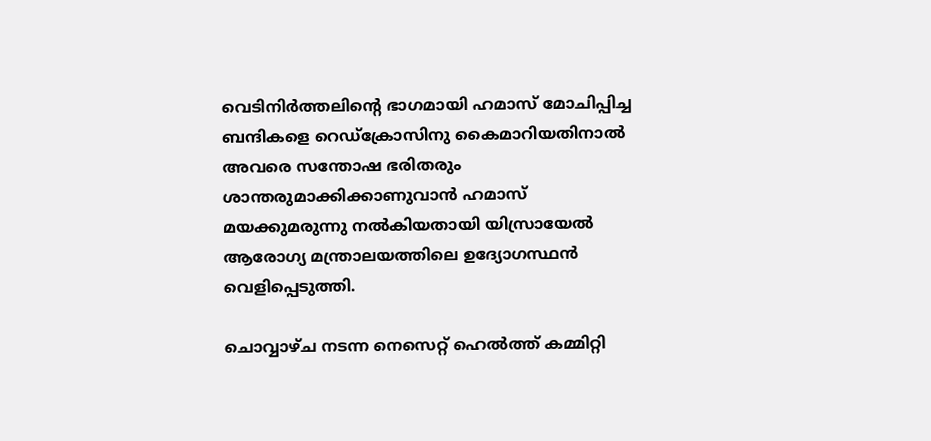വെടിനിര്‍ത്തലിന്റെ ഭാഗമായി ഹമാസ് മോചിപ്പിച്ച ബന്ദികളെ റെഡ്ക്രോസിനു കൈമാറിയതിനാല്‍ അവരെ സന്തോഷ ഭരിതരും ശാന്തരുമാക്കിക്കാണുവാന്‍ ഹമാസ് മയക്കുമരുന്നു നല്‍കിയതായി യിസ്രായേല്‍ ആരോഗ്യ മന്ത്രാലയത്തിലെ ഉദ്യോഗസ്ഥന്‍ വെളിപ്പെടുത്തി.

ചൊവ്വാഴ്ച നടന്ന നെസെറ്റ് ഹെല്‍ത്ത് കമ്മിറ്റി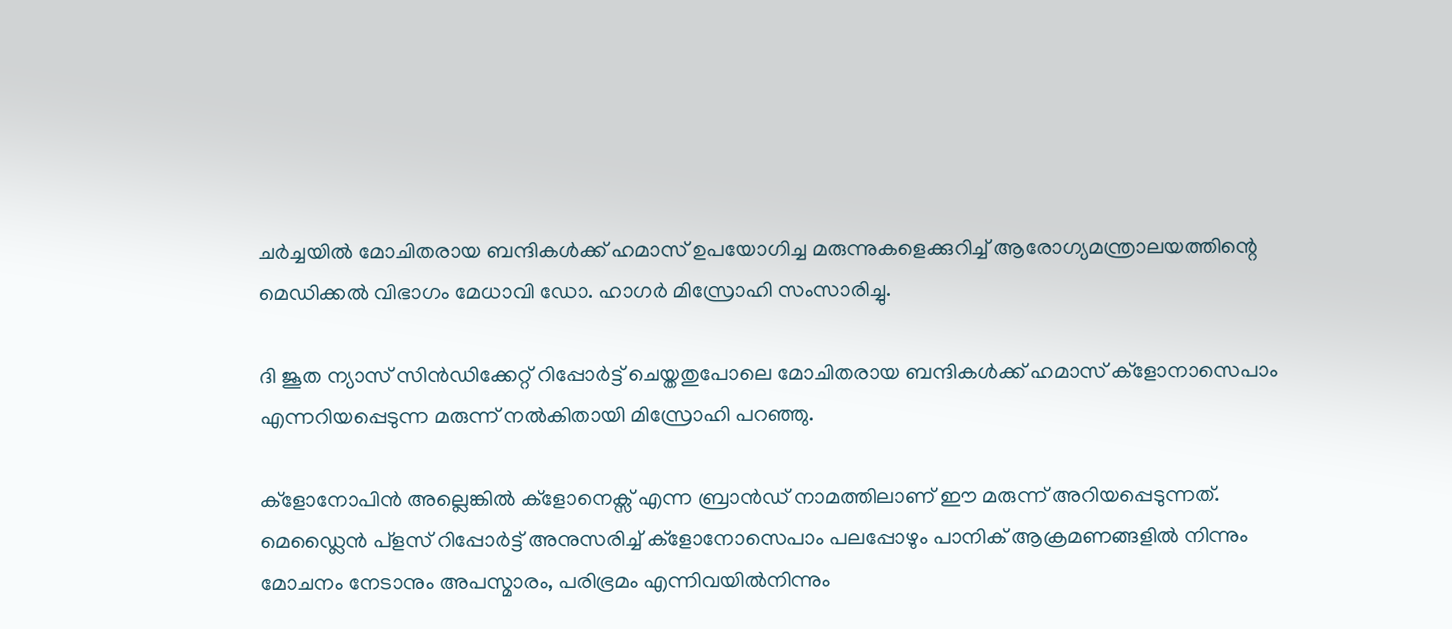ചര്‍ച്ചയില്‍ മോചിതരായ ബന്ദികള്‍ക്ക് ഹമാസ് ഉപയോഗിച്ച മരുന്നുകളെക്കുറിച്ച് ആരോഗ്യമന്ത്രാലയത്തിന്റെ മെഡിക്കല്‍ വിഭാഗം മേധാവി ഡോ. ഹാഗര്‍ മിസ്രോഹി സംസാരിച്ചു.

ദി ജൂത ന്യാസ് സിന്‍ഡിക്കേറ്റ് റിപ്പോര്‍ട്ട് ചെയ്തതുപോലെ മോചിതരായ ബന്ദികള്‍ക്ക് ഹമാസ് ക്ളോനാസെപാം എന്നറിയപ്പെടുന്ന മരുന്ന് നല്‍കിതായി മിസ്രോഹി പറഞ്ഞു.

ക്ളോനോപിന്‍ അല്ലെങ്കില്‍ ക്ളോനെക്സ് എന്ന ബ്രാന്‍ഡ് നാമത്തിലാണ് ഈ മരുന്ന് അറിയപ്പെടുന്നത്. മെഡ്ലൈന്‍ പ്ളസ് റിപ്പോര്‍ട്ട് അനുസരിച്ച് ക്ളോനോസെപാം പലപ്പോഴും പാനിക് ആക്രമണങ്ങളില്‍ നിന്നും മോചനം നേടാനും അപസ്മാരം, പരിഭ്രമം എന്നിവയില്‍നിന്നും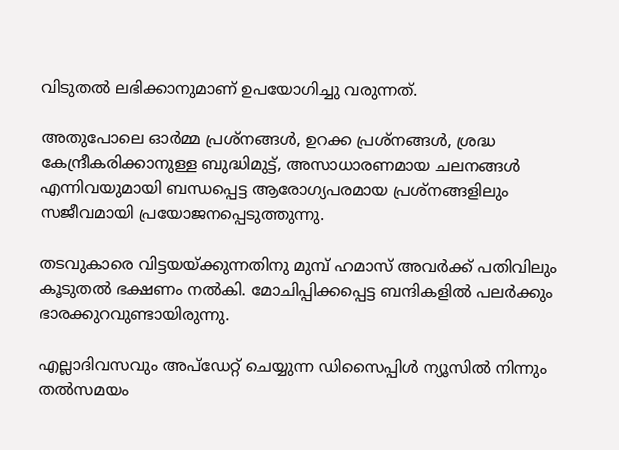വിടുതല്‍ ലഭിക്കാനുമാണ് ഉപയോഗിച്ചു വരുന്നത്.

അതുപോലെ ഓര്‍മ്മ പ്രശ്നങ്ങള്‍, ഉറക്ക പ്രശ്നങ്ങള്‍, ശ്രദ്ധ കേന്ദ്രീകരിക്കാനുള്ള ബുദ്ധിമുട്ട്, അസാധാരണമായ ചലനങ്ങള്‍ എന്നിവയുമായി ബന്ധപ്പെട്ട ആരോഗ്യപരമായ പ്രശ്നങ്ങളിലും സജീവമായി പ്രയോജനപ്പെടുത്തുന്നു.

തടവുകാരെ വിട്ടയയ്ക്കുന്നതിനു മുമ്പ് ഹമാസ് അവര്‍ക്ക് പതിവിലും കൂടുതല്‍ ഭക്ഷണം നല്‍കി. മോചിപ്പിക്കപ്പെട്ട ബന്ദികളില്‍ പലര്‍ക്കും ഭാരക്കുറവുണ്ടായിരുന്നു.

എല്ലാദിവസവും അപ്ഡേറ്റ് ചെയ്യുന്ന ഡിസൈപ്പിൾ ന്യൂസിൽ നിന്നും തൽസമയം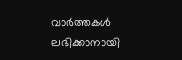വാർത്തകൾ ലഭിക്കാനായി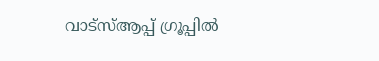വാട്സ്ആപ്പ് ഗ്രൂപ്പിൽ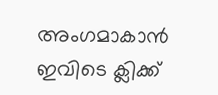അംഗമാകാൻ ഇവിടെ ക്ലിക്ക്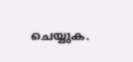ചെയ്യുക.